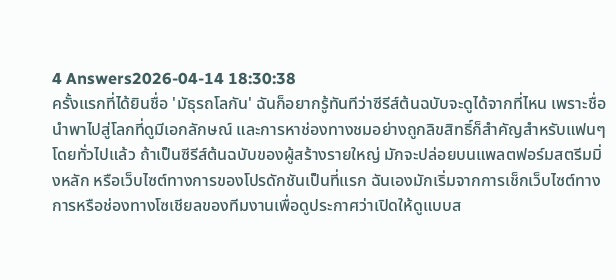4 Answers2026-04-14 18:30:38
ครั้งแรกที่ได้ยินชื่อ 'มัธุรถโลกัน' ฉันก็อยากรู้ทันทีว่าซีรีส์ต้นฉบับจะดูได้จากที่ไหน เพราะชื่อนำพาไปสู่โลกที่ดูมีเอกลักษณ์ และการหาช่องทางชมอย่างถูกลิขสิทธิ์ก็สำคัญสำหรับแฟนๆ
โดยทั่วไปแล้ว ถ้าเป็นซีรีส์ต้นฉบับของผู้สร้างรายใหญ่ มักจะปล่อยบนแพลตฟอร์มสตรีมมิ่งหลัก หรือเว็บไซต์ทางการของโปรดักชันเป็นที่แรก ฉันเองมักเริ่มจากการเช็กเว็บไซต์ทางการหรือช่องทางโซเชียลของทีมงานเพื่อดูประกาศว่าเปิดให้ดูแบบส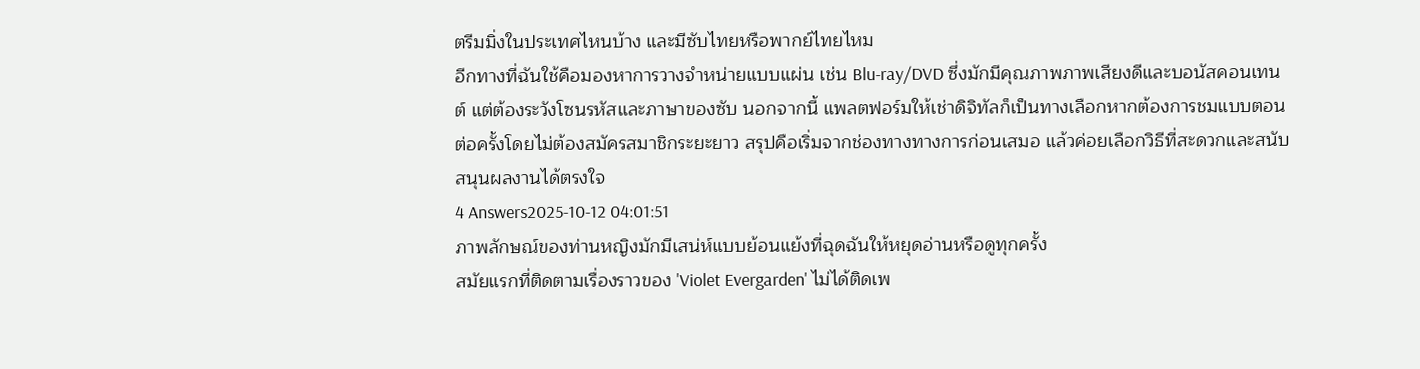ตรีมมิ่งในประเทศไหนบ้าง และมีซับไทยหรือพากย์ไทยไหม
อีกทางที่ฉันใช้คือมองหาการวางจำหน่ายแบบแผ่น เช่น Blu‑ray/DVD ซึ่งมักมีคุณภาพภาพเสียงดีและบอนัสคอนเทนต์ แต่ต้องระวังโซนรหัสและภาษาของซับ นอกจากนี้ แพลตฟอร์มให้เช่าดิจิทัลก็เป็นทางเลือกหากต้องการชมแบบตอนต่อครั้งโดยไม่ต้องสมัครสมาชิกระยะยาว สรุปคือเริ่มจากช่องทางทางการก่อนเสมอ แล้วค่อยเลือกวิธีที่สะดวกและสนับสนุนผลงานได้ตรงใจ
4 Answers2025-10-12 04:01:51
ภาพลักษณ์ของท่านหญิงมักมีเสน่ห์แบบย้อนแย้งที่ฉุดฉันให้หยุดอ่านหรือดูทุกครั้ง
สมัยแรกที่ติดตามเรื่องราวของ 'Violet Evergarden' ไม่ได้ติดเพ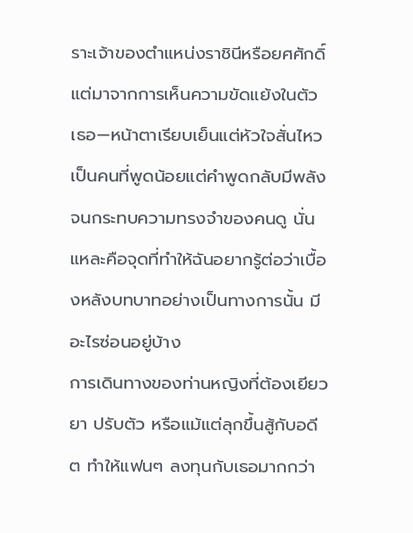ราะเจ้าของตำแหน่งราชินีหรือยศศักดิ์ แต่มาจากการเห็นความขัดแย้งในตัวเธอ—หน้าตาเรียบเย็นแต่หัวใจสั่นไหว เป็นคนที่พูดน้อยแต่คำพูดกลับมีพลังจนกระทบความทรงจำของคนดู นั่นแหละคือจุดที่ทำให้ฉันอยากรู้ต่อว่าเบื้องหลังบทบาทอย่างเป็นทางการนั้น มีอะไรซ่อนอยู่บ้าง
การเดินทางของท่านหญิงที่ต้องเยียวยา ปรับตัว หรือแม้แต่ลุกขึ้นสู้กับอดีต ทำให้แฟนๆ ลงทุนกับเธอมากกว่า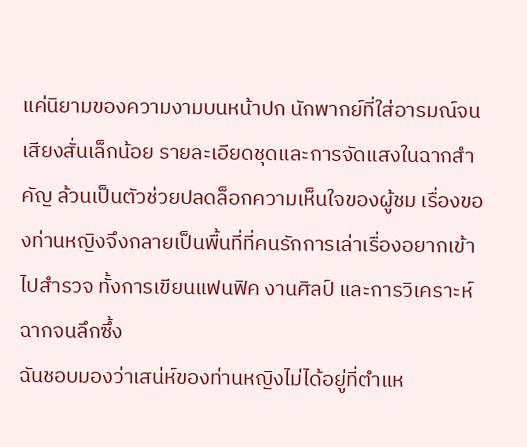แค่นิยามของความงามบนหน้าปก นักพากย์ที่ใส่อารมณ์จนเสียงสั่นเล็กน้อย รายละเอียดชุดและการจัดแสงในฉากสำคัญ ล้วนเป็นตัวช่วยปลดล็อกความเห็นใจของผู้ชม เรื่องของท่านหญิงจึงกลายเป็นพื้นที่ที่คนรักการเล่าเรื่องอยากเข้าไปสำรวจ ทั้งการเขียนแฟนฟิค งานศิลป์ และการวิเคราะห์ฉากจนลึกซึ้ง
ฉันชอบมองว่าเสน่ห์ของท่านหญิงไม่ได้อยู่ที่ตำแห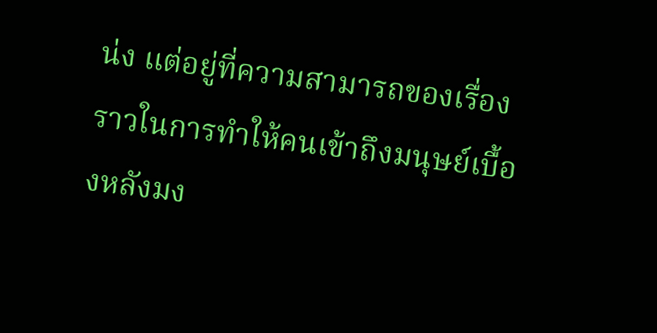น่ง แต่อยู่ที่ความสามารถของเรื่องราวในการทำให้คนเข้าถึงมนุษย์เบื้องหลังมง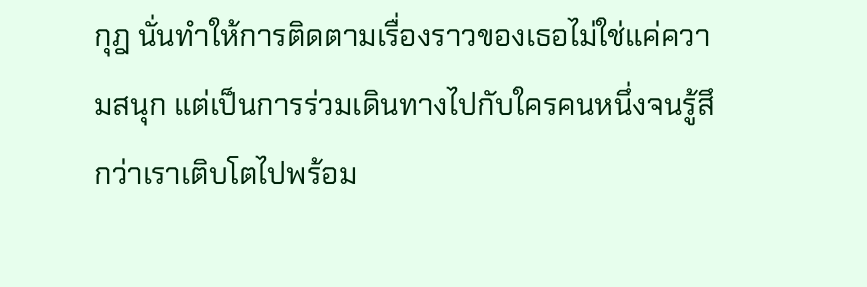กุฎ นั่นทำให้การติดตามเรื่องราวของเธอไม่ใช่แค่ความสนุก แต่เป็นการร่วมเดินทางไปกับใครคนหนึ่งจนรู้สึกว่าเราเติบโตไปพร้อม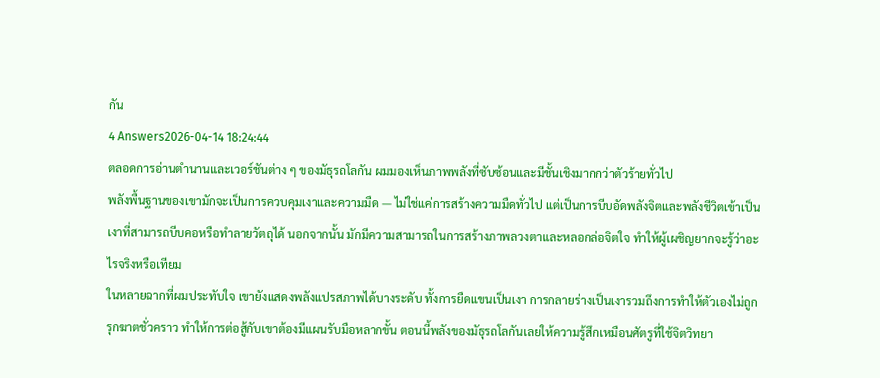กัน
4 Answers2026-04-14 18:24:44
ตลอดการอ่านตำนานและเวอร์ชันต่าง ๆ ของมัธุรถโลกัน ผมมองเห็นภาพพลังที่ซับซ้อนและมีชั้นเชิงมากกว่าตัวร้ายทั่วไป
พลังพื้นฐานของเขามักจะเป็นการควบคุมเงาและความมืด — ไม่ใช่แค่การสร้างความมืดทั่วไป แต่เป็นการบีบอัดพลังจิตและพลังชีวิตเข้าเป็นเงาที่สามารถบีบคอหรือทำลายวัตถุได้ นอกจากนั้น มักมีความสามารถในการสร้างภาพลวงตาและหลอกล่อจิตใจ ทำให้ผู้เผชิญยากจะรู้ว่าอะไรจริงหรือเทียม
ในหลายฉากที่ผมประทับใจ เขายังแสดงพลังแปรสภาพได้บางระดับ ทั้งการยืดแขนเป็นเงา การกลายร่างเป็นเงารวมถึงการทำให้ตัวเองไม่ถูกรุกฆาตชั่วคราว ทำให้การต่อสู้กับเขาต้องมีแผนรับมือหลากขั้น ตอนนี้พลังของมัธุรถโลกันเลยให้ความรู้สึกเหมือนศัตรูที่ใช้จิตวิทยา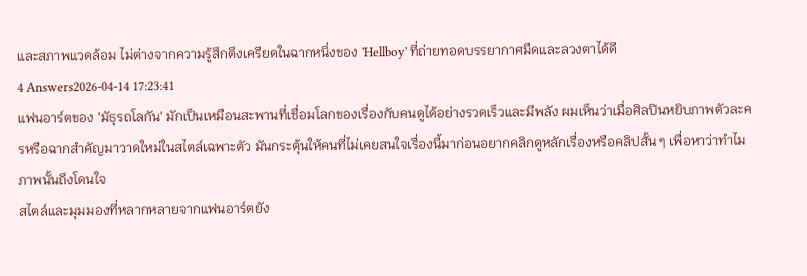และสภาพแวดล้อม ไม่ต่างจากความรู้สึกตึงเครียดในฉากหนึ่งของ 'Hellboy' ที่ถ่ายทอดบรรยากาศมืดและลวงตาได้ดี
4 Answers2026-04-14 17:23:41
แฟนอาร์ตของ 'มัธุรถโลกัน' มักเป็นเหมือนสะพานที่เชื่อมโลกของเรื่องกับคนดูได้อย่างรวดเร็วและมีพลัง ผมเห็นว่าเมื่อศิลปินหยิบภาพตัวละครหรือฉากสำคัญมาวาดใหม่ในสไตล์เฉพาะตัว มันกระตุ้นให้คนที่ไม่เคยสนใจเรื่องนี้มาก่อนอยากคลิกดูหลักเรื่องหรือคลิปสั้น ๆ เพื่อหาว่าทำไมภาพนั้นถึงโดนใจ
สไตล์และมุมมองที่หลากหลายจากแฟนอาร์ตยัง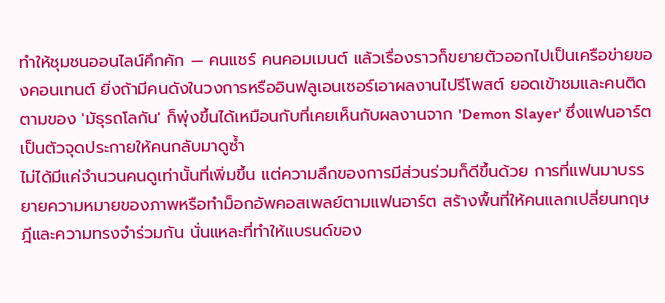ทำให้ชุมชนออนไลน์คึกคัก — คนแชร์ คนคอมเมนต์ แล้วเรื่องราวก็ขยายตัวออกไปเป็นเครือข่ายของคอนเทนต์ ยิ่งถ้ามีคนดังในวงการหรืออินฟลูเอนเซอร์เอาผลงานไปรีโพสต์ ยอดเข้าชมและคนติดตามของ 'มัธุรถโลกัน' ก็พุ่งขึ้นได้เหมือนกับที่เคยเห็นกับผลงานจาก 'Demon Slayer' ซึ่งแฟนอาร์ตเป็นตัวจุดประกายให้คนกลับมาดูซ้ำ
ไม่ได้มีแค่จำนวนคนดูเท่านั้นที่เพิ่มขึ้น แต่ความลึกของการมีส่วนร่วมก็ดีขึ้นด้วย การที่แฟนมาบรรยายความหมายของภาพหรือทำม็อกอัพคอสเพลย์ตามแฟนอาร์ต สร้างพื้นที่ให้คนแลกเปลี่ยนทฤษฎีและความทรงจำร่วมกัน นั่นแหละที่ทำให้แบรนด์ของ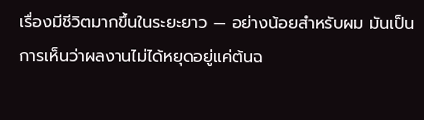เรื่องมีชีวิตมากขึ้นในระยะยาว — อย่างน้อยสำหรับผม มันเป็นการเห็นว่าผลงานไม่ได้หยุดอยู่แค่ต้นฉ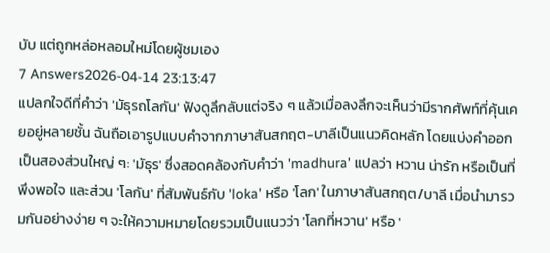บับ แต่ถูกหล่อหลอมใหม่โดยผู้ชมเอง
7 Answers2026-04-14 23:13:47
แปลกใจดีที่คำว่า 'มัธุรถโลกัน' ฟังดูลึกลับแต่จริง ๆ แล้วเมื่อลงลึกจะเห็นว่ามีรากศัพท์ที่คุ้นเคยอยู่หลายชั้น ฉันถือเอารูปแบบคำจากภาษาสันสกฤต-บาลีเป็นแนวคิดหลัก โดยแบ่งคำออกเป็นสองส่วนใหญ่ ๆ: 'มัธุร' ซึ่งสอดคล้องกับคำว่า 'madhura' แปลว่า หวาน น่ารัก หรือเป็นที่พึงพอใจ และส่วน 'โลกัน' ที่สัมพันธ์กับ 'loka' หรือ 'โลก' ในภาษาสันสกฤต/บาลี เมื่อนำมารวมกันอย่างง่าย ๆ จะให้ความหมายโดยรวมเป็นแนวว่า 'โลกที่หวาน' หรือ '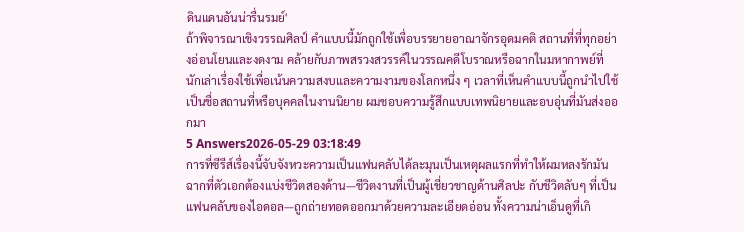ดินแดนอันน่ารื่นรมย์'
ถ้าพิจารณาเชิงวรรณศิลป์ คำแบบนี้มักถูกใช้เพื่อบรรยายอาณาจักรอุดมคติ สถานที่ที่ทุกอย่างอ่อนโยนและงดงาม คล้ายกับภาพสรวงสวรรค์ในวรรณคดีโบราณหรือฉากในมหากาพย์ที่นักเล่าเรื่องใช้เพื่อเน้นความสงบและความงามของโลกหนึ่ง ๆ เวลาที่เห็นคำแบบนี้ถูกนำไปใช้เป็นชื่อสถานที่หรือบุคคลในงานนิยาย ผมชอบความรู้สึกแบบเทพนิยายและอบอุ่นที่มันส่งออกมา
5 Answers2026-05-29 03:18:49
การที่ซีรีส์เรื่องนี้จับจังหวะความเป็นแฟนคลับได้ละมุนเป็นเหตุผลแรกที่ทำให้ผมหลงรักมัน
ฉากที่ตัวเอกต้องแบ่งชีวิตสองด้าน—ชีวิตงานที่เป็นผู้เชี่ยวชาญด้านศิลปะ กับชีวิตลับๆ ที่เป็นแฟนคลับของไอดอล—ถูกถ่ายทอดออกมาด้วยความละเอียดอ่อน ทั้งความน่าเอ็นดูที่เกิ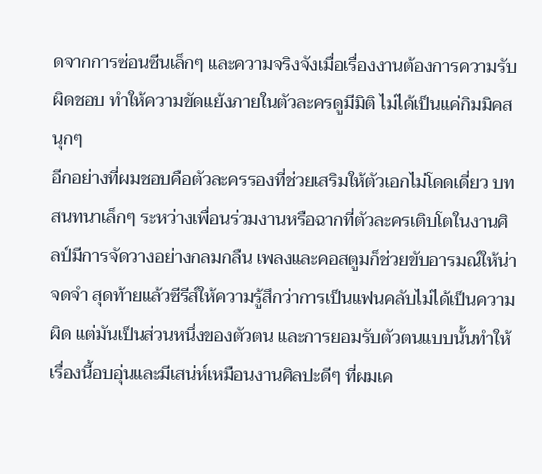ดจากการซ่อนซีนเล็กๆ และความจริงจังเมื่อเรื่องงานต้องการความรับผิดชอบ ทำให้ความขัดแย้งภายในตัวละครดูมีมิติ ไม่ได้เป็นแค่กิมมิคสนุกๆ
อีกอย่างที่ผมชอบคือตัวละครรองที่ช่วยเสริมให้ตัวเอกไม่โดดเดี่ยว บทสนทนาเล็กๆ ระหว่างเพื่อนร่วมงานหรือฉากที่ตัวละครเติบโตในงานศิลป์มีการจัดวางอย่างกลมกลืน เพลงและคอสตูมก็ช่วยขับอารมณ์ให้น่าจดจำ สุดท้ายแล้วซีรีส์ให้ความรู้สึกว่าการเป็นแฟนคลับไม่ได้เป็นความผิด แต่มันเป็นส่วนหนึ่งของตัวตน และการยอมรับตัวตนแบบนั้นทำให้เรื่องนี้อบอุ่นและมีเสน่ห์เหมือนงานศิลปะดีๆ ที่ผมเค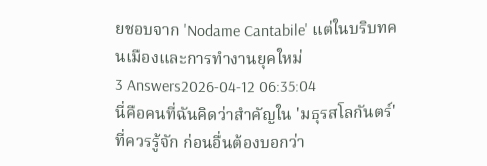ยชอบจาก 'Nodame Cantabile' แต่ในบริบทคนเมืองและการทำงานยุคใหม่
3 Answers2026-04-12 06:35:04
นี่คือคนที่ฉันคิดว่าสำคัญใน 'มธุรสโลกันตร์' ที่ควรรู้จัก ก่อนอื่นต้องบอกว่า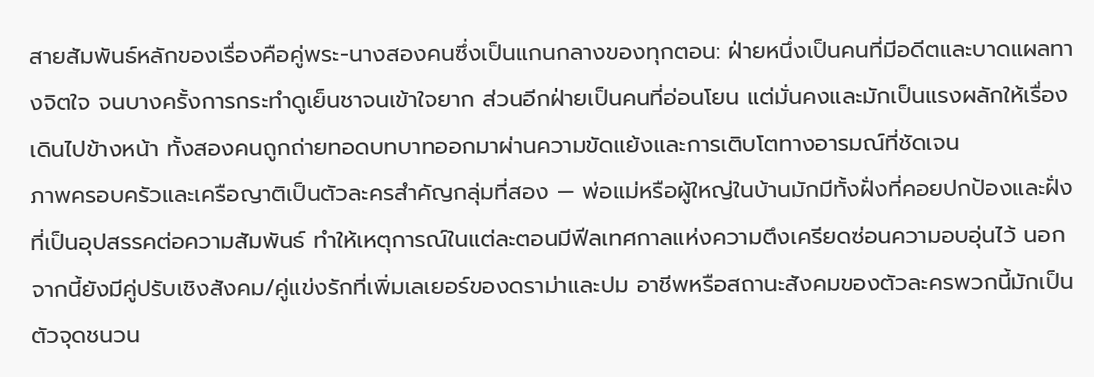สายสัมพันธ์หลักของเรื่องคือคู่พระ-นางสองคนซึ่งเป็นแกนกลางของทุกตอน: ฝ่ายหนึ่งเป็นคนที่มีอดีตและบาดแผลทางจิตใจ จนบางครั้งการกระทำดูเย็นชาจนเข้าใจยาก ส่วนอีกฝ่ายเป็นคนที่อ่อนโยน แต่มั่นคงและมักเป็นแรงผลักให้เรื่องเดินไปข้างหน้า ทั้งสองคนถูกถ่ายทอดบทบาทออกมาผ่านความขัดแย้งและการเติบโตทางอารมณ์ที่ชัดเจน
ภาพครอบครัวและเครือญาติเป็นตัวละครสำคัญกลุ่มที่สอง — พ่อแม่หรือผู้ใหญ่ในบ้านมักมีทั้งฝั่งที่คอยปกป้องและฝั่งที่เป็นอุปสรรคต่อความสัมพันธ์ ทำให้เหตุการณ์ในแต่ละตอนมีฟีลเทศกาลแห่งความตึงเครียดซ่อนความอบอุ่นไว้ นอกจากนี้ยังมีคู่ปรับเชิงสังคม/คู่แข่งรักที่เพิ่มเลเยอร์ของดราม่าและปม อาชีพหรือสถานะสังคมของตัวละครพวกนี้มักเป็นตัวจุดชนวน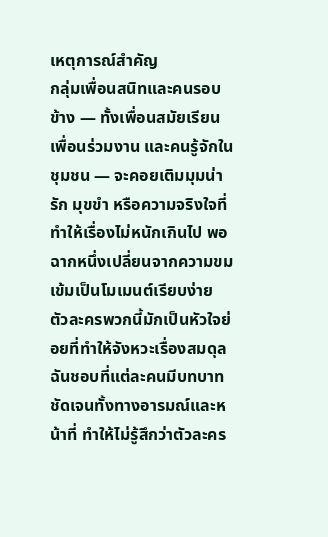เหตุการณ์สำคัญ
กลุ่มเพื่อนสนิทและคนรอบข้าง — ทั้งเพื่อนสมัยเรียน เพื่อนร่วมงาน และคนรู้จักในชุมชน — จะคอยเติมมุมน่ารัก มุขขำ หรือความจริงใจที่ทำให้เรื่องไม่หนักเกินไป พอฉากหนึ่งเปลี่ยนจากความขมเข้มเป็นโมเมนต์เรียบง่าย ตัวละครพวกนี้มักเป็นหัวใจย่อยที่ทำให้จังหวะเรื่องสมดุล ฉันชอบที่แต่ละคนมีบทบาทชัดเจนทั้งทางอารมณ์และหน้าที่ ทำให้ไม่รู้สึกว่าตัวละคร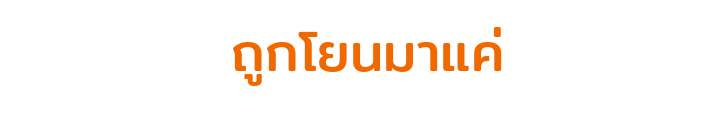ถูกโยนมาแค่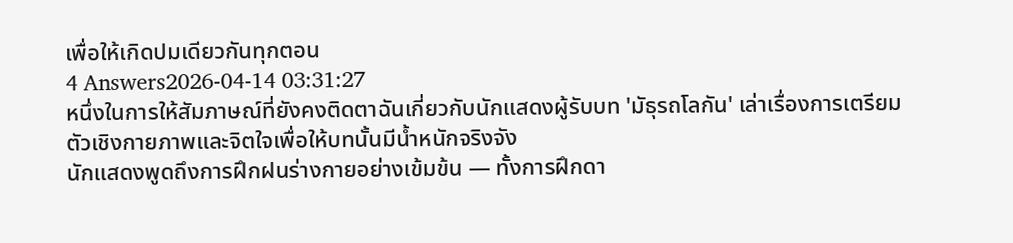เพื่อให้เกิดปมเดียวกันทุกตอน
4 Answers2026-04-14 03:31:27
หนึ่งในการให้สัมภาษณ์ที่ยังคงติดตาฉันเกี่ยวกับนักแสดงผู้รับบท 'มัธุรถโลกัน' เล่าเรื่องการเตรียมตัวเชิงกายภาพและจิตใจเพื่อให้บทนั้นมีน้ำหนักจริงจัง
นักแสดงพูดถึงการฝึกฝนร่างกายอย่างเข้มข้น — ทั้งการฝึกดา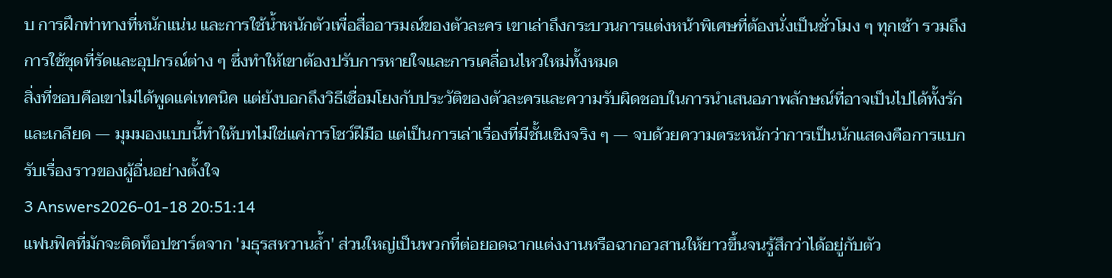บ การฝึกท่าทางที่หนักแน่น และการใช้น้ำหนักตัวเพื่อสื่ออารมณ์ของตัวละคร เขาเล่าถึงกระบวนการแต่งหน้าพิเศษที่ต้องนั่งเป็นชั่วโมง ๆ ทุกเช้า รวมถึงการใช้ชุดที่รัดและอุปกรณ์ต่าง ๆ ซึ่งทำให้เขาต้องปรับการหายใจและการเคลื่อนไหวใหม่ทั้งหมด
สิ่งที่ชอบคือเขาไม่ได้พูดแค่เทคนิค แต่ยังบอกถึงวิธีเชื่อมโยงกับประวัติของตัวละครและความรับผิดชอบในการนำเสนอภาพลักษณ์ที่อาจเป็นไปได้ทั้งรักและเกลียด — มุมมองแบบนี้ทำให้บทไม่ใช่แค่การโชว์ฝีมือ แต่เป็นการเล่าเรื่องที่มีชั้นเชิงจริง ๆ — จบด้วยความตระหนักว่าการเป็นนักแสดงคือการแบกรับเรื่องราวของผู้อื่นอย่างตั้งใจ
3 Answers2026-01-18 20:51:14
แฟนฟิคที่มักจะติดท็อปชาร์ตจาก 'มธุรสหวานล้ำ' ส่วนใหญ่เป็นพวกที่ต่อยอดฉากแต่งงานหรือฉากอวสานให้ยาวขึ้นจนรู้สึกว่าได้อยู่กับตัว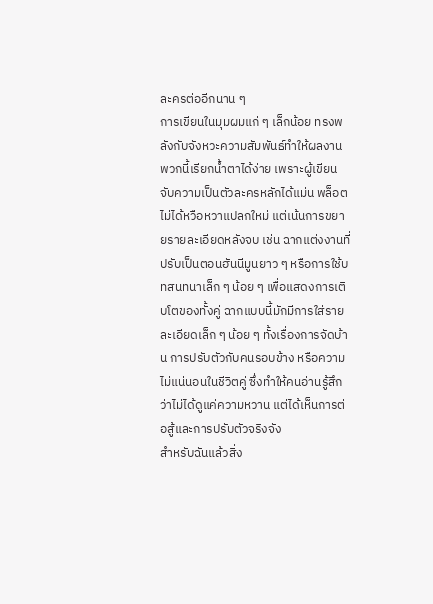ละครต่ออีกนาน ๆ
การเขียนในมุมผมแก่ ๆ เล็กน้อย ทรงพลังกับจังหวะความสัมพันธ์ทำให้ผลงานพวกนี้เรียกน้ำตาได้ง่าย เพราะผู้เขียนจับความเป็นตัวละครหลักได้แม่น พล็อตไม่ได้หวือหวาแปลกใหม่ แต่เน้นการขยายรายละเอียดหลังจบ เช่น ฉากแต่งงานที่ปรับเป็นตอนฮันนีมูนยาว ๆ หรือการใช้บทสนทนาเล็ก ๆ น้อย ๆ เพื่อแสดงการเติบโตของทั้งคู่ ฉากแบบนี้มักมีการใส่รายละเอียดเล็ก ๆ น้อย ๆ ทั้งเรื่องการจัดบ้าน การปรับตัวกับคนรอบข้าง หรือความไม่แน่นอนในชีวิตคู่ ซึ่งทำให้คนอ่านรู้สึกว่าไม่ได้ดูแค่ความหวาน แต่ได้เห็นการต่อสู้และการปรับตัวจริงจัง
สำหรับฉันแล้วสิ่ง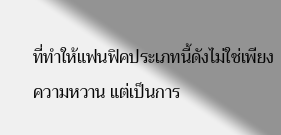ที่ทำให้แฟนฟิคประเภทนี้ดังไม่ใช่เพียงความหวาน แต่เป็นการ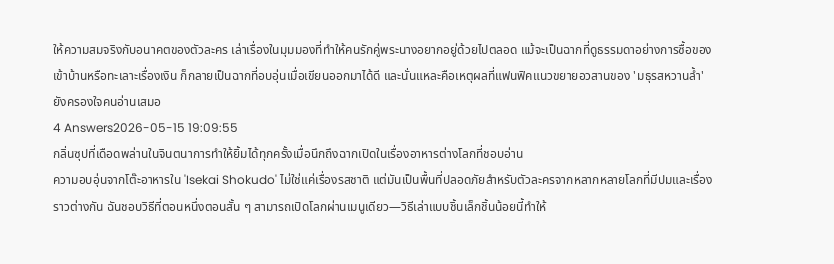ให้ความสมจริงกับอนาคตของตัวละคร เล่าเรื่องในมุมมองที่ทำให้คนรักคู่พระนางอยากอยู่ด้วยไปตลอด แม้จะเป็นฉากที่ดูธรรมดาอย่างการซื้อของเข้าบ้านหรือทะเลาะเรื่องเงิน ก็กลายเป็นฉากที่อบอุ่นเมื่อเขียนออกมาได้ดี และนั่นแหละคือเหตุผลที่แฟนฟิคแนวขยายอวสานของ 'มธุรสหวานล้ำ' ยังครองใจคนอ่านเสมอ
4 Answers2026-05-15 19:09:55
กลิ่นซุปที่เดือดพล่านในจินตนาการทำให้ยิ้มได้ทุกครั้งเมื่อนึกถึงฉากเปิดในเรื่องอาหารต่างโลกที่ชอบอ่าน
ความอบอุ่นจากโต๊ะอาหารใน 'Isekai Shokudo' ไม่ใช่แค่เรื่องรสชาติ แต่มันเป็นพื้นที่ปลอดภัยสำหรับตัวละครจากหลากหลายโลกที่มีปมและเรื่องราวต่างกัน ฉันชอบวิธีที่ตอนหนึ่งตอนสั้น ๆ สามารถเปิดโลกผ่านเมนูเดียว—วิธีเล่าแบบชิ้นเล็กชิ้นน้อยนี้ทำให้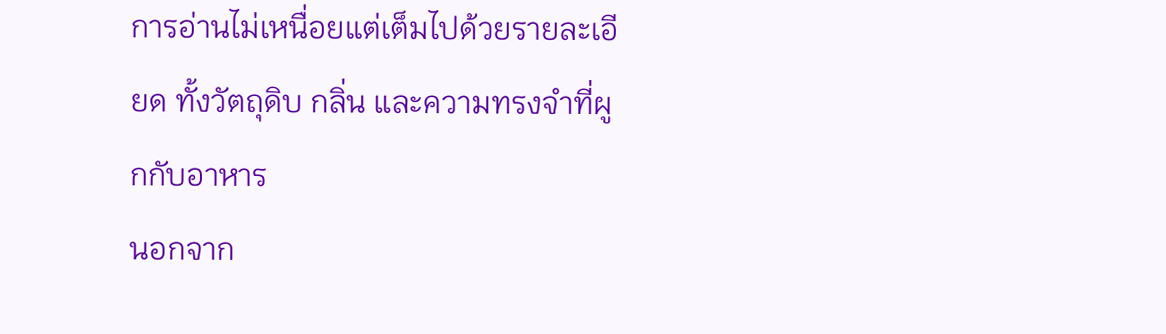การอ่านไม่เหนื่อยแต่เต็มไปด้วยรายละเอียด ทั้งวัตถุดิบ กลิ่น และความทรงจำที่ผูกกับอาหาร
นอกจาก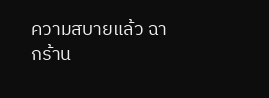ความสบายแล้ว ฉากร้าน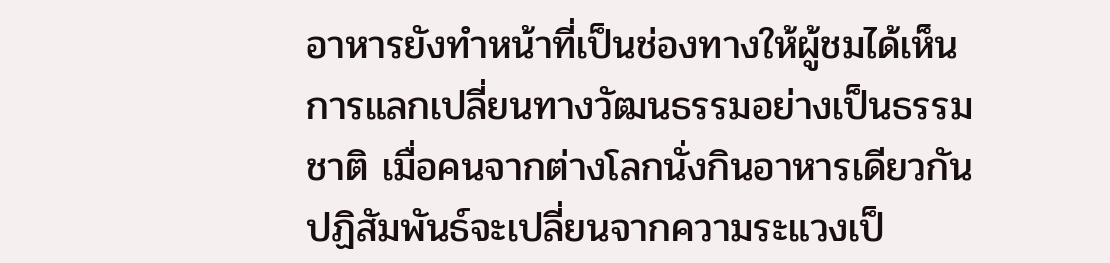อาหารยังทำหน้าที่เป็นช่องทางให้ผู้ชมได้เห็นการแลกเปลี่ยนทางวัฒนธรรมอย่างเป็นธรรมชาติ เมื่อคนจากต่างโลกนั่งกินอาหารเดียวกัน ปฏิสัมพันธ์จะเปลี่ยนจากความระแวงเป็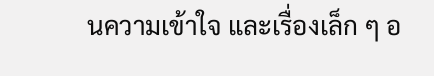นความเข้าใจ และเรื่องเล็ก ๆ อ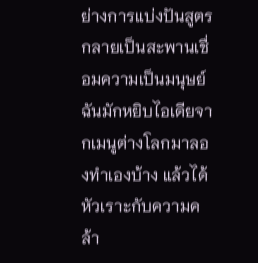ย่างการแบ่งปันสูตรกลายเป็นสะพานเชื่อมความเป็นมนุษย์ ฉันมักหยิบไอเดียจากเมนูต่างโลกมาลองทำเองบ้าง แล้วได้หัวเราะกับความคล้า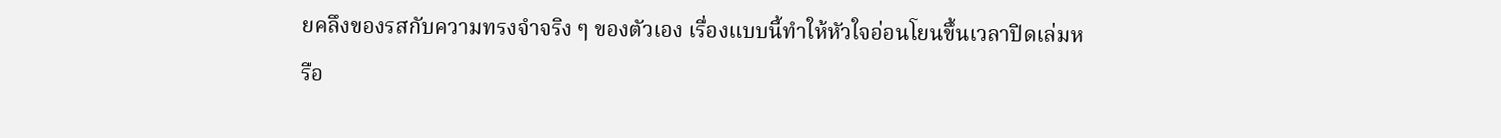ยคลึงของรสกับความทรงจำจริง ๆ ของตัวเอง เรื่องแบบนี้ทำให้หัวใจอ่อนโยนขึ้นเวลาปิดเล่มหรือ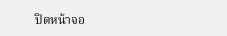ปิดหน้าจอ